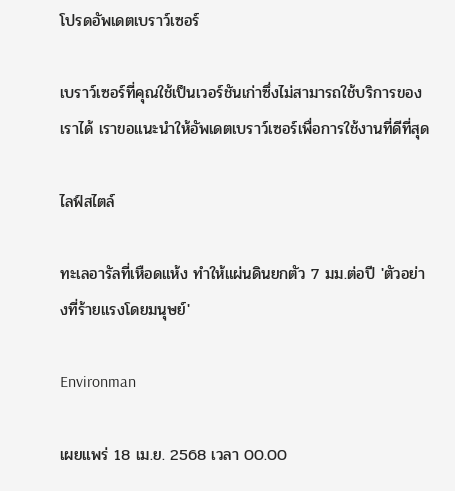โปรดอัพเดตเบราว์เซอร์

เบราว์เซอร์ที่คุณใช้เป็นเวอร์ชันเก่าซึ่งไม่สามารถใช้บริการของเราได้ เราขอแนะนำให้อัพเดตเบราว์เซอร์เพื่อการใช้งานที่ดีที่สุด

ไลฟ์สไตล์

ทะเลอารัลที่เหือดแห้ง ทำให้แผ่นดินยกตัว 7 มม.ต่อปี 'ตัวอย่างที่ร้ายแรงโดยมนุษย์'

Environman

เผยแพร่ 18 เม.ย. 2568 เวลา 00.00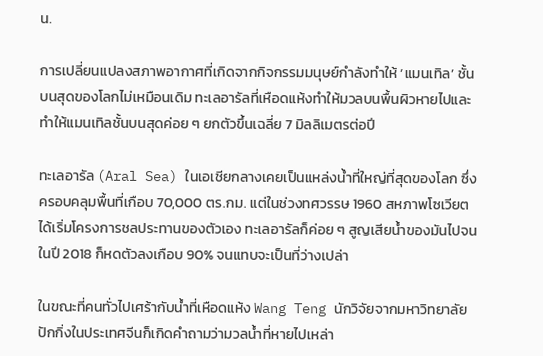น.

การเปลี่ยนแปลงสภาพอากาศที่เกิดจากกิจกรรมมนุษย์กำลังทำให้ ‘แมนเทิล’ ชั้นบนสุดของโลกไม่เหมือนเดิม ทะเลอารัลที่เหือดแห้งทำให้มวลบนพื้นผิวหายไปและทำให้แมนเทิลชั้นบนสุดค่อย ๆ ยกตัวขึ้นเฉลี่ย 7 มิลลิเมตรต่อปี

ทะเลอารัล (Aral Sea) ในเอเชียกลางเคยเป็นแหล่งน้ำที่ใหญ่ที่สุดของโลก ซึ่งครอบคลุมพื้นที่เกือบ 70,000 ตร.กม. แต่ในช่วงทศวรรษ 1960 สหภาพโซเวียตได้เริ่มโครงการชลประทานของตัวเอง ทะเลอารัลก็ค่อย ๆ สูญเสียน้ำของมันไปจนในปี 2018 ก็หดตัวลงเกือบ 90% จนแทบจะเป็นที่ว่างเปล่า

ในขณะที่คนทั่วไปเศร้ากับน้ำที่เหือดแห้ง Wang Teng นักวิจัยจากมหาวิทยาลัยปักกิ่งในประเทศจีนก็เกิดคำถามว่ามวลน้ำที่หายไปเหล่า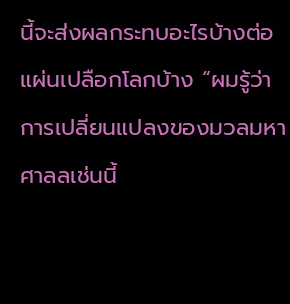นี้จะส่งผลกระทบอะไรบ้างต่อแผ่นเปลือกโลกบ้าง “ผมรู้ว่าการเปลี่ยนแปลงของมวลมหาศาลลเช่นนี้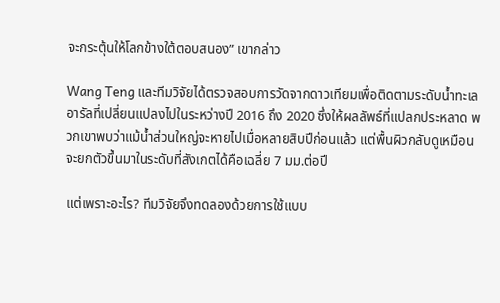จะกระตุ้นให้โลกข้างใต้ตอบสนอง” เขากล่าว

Wang Teng และทีมวิจัยได้ตรวจสอบการวัดจากดาวเทียมเพื่อติดตามระดับน้ำทะเลอารัลที่เปลี่ยนแปลงไปในระหว่างปี 2016 ถึง 2020 ซึ่งให้ผลลัพธ์ที่แปลกประหลาด พวกเขาพบว่าแม้น้ำส่วนใหญ่จะหายไปเมื่อหลายสิบปีก่อนแล้ว แต่พื้นผิวกลับดูเหมือนจะยกตัวขึ้นมาในระดับที่สังเกตได้คือเฉลี่ย 7 มม.ต่อปี

แต่เพราะอะไร? ทีมวิจัยจึงทดลองด้วยการใช้แบบ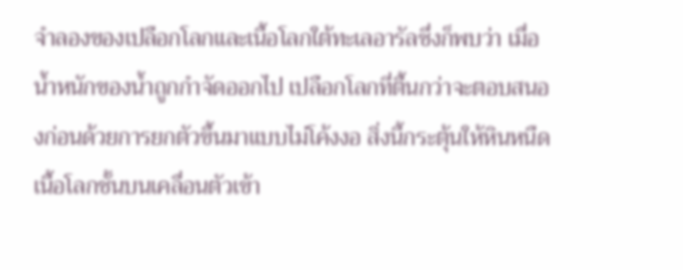จำลองของเปลือกโลกและเนื้อโลกใต้ทะเลอารัลซึ่งก็พบว่า เมื่อน้ำหนักของน้ำถูกกำจัดออกไป เปลือกโลกที่ตื้นกว่าจะตอบสนองก่อนด้วยการยกตัวขึ้นมาแบบไม่โค้งงอ สิ่งนี้กระตุ้นให้หินหนืดเนื้อโลกชั้นบนเคลื่อนตัวเข้า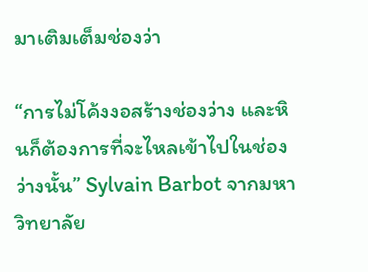มาเติมเต็มช่องว่า

“การไม่โค้งงอสร้างช่องว่าง และหินก็ต้องการที่จะไหลเข้าไปในช่องว่างนั้น” Sylvain Barbot จากมหาวิทยาลัย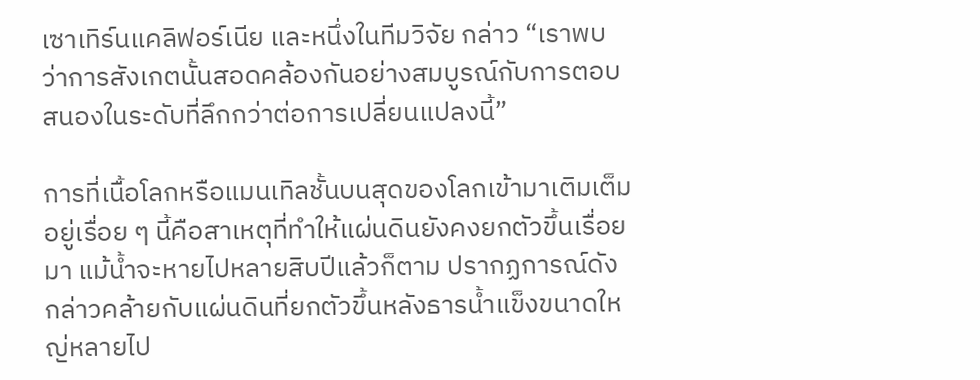เซาเทิร์นแคลิฟอร์เนีย และหนึ่งในทีมวิจัย กล่าว “เราพบว่าการสังเกตนั้นสอดคล้องกันอย่างสมบูรณ์กับการตอบสนองในระดับที่ลึกกว่าต่อการเปลี่ยนแปลงนี้”

การที่เนื้อโลกหรือแมนเทิลชั้นบนสุดของโลกเข้ามาเติมเต็มอยู่เรื่อย ๆ นี้คือสาเหตุที่ทำให้แผ่นดินยังคงยกตัวขึ้นเรื่อยมา แม้น้ำจะหายไปหลายสิบปีแล้วก็ตาม ปรากฏการณ์ดังกล่าวคล้ายกับแผ่นดินที่ยกตัวขึ้นหลังธารน้ำแข็งขนาดใหญ่หลายไป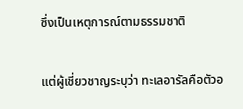ซึ่งเป็นเหตุการณ์ตามธรรมชาติ

แต่ผู้เชี่ยวชาญระบุว่า ทะเลอารัลคือตัวอ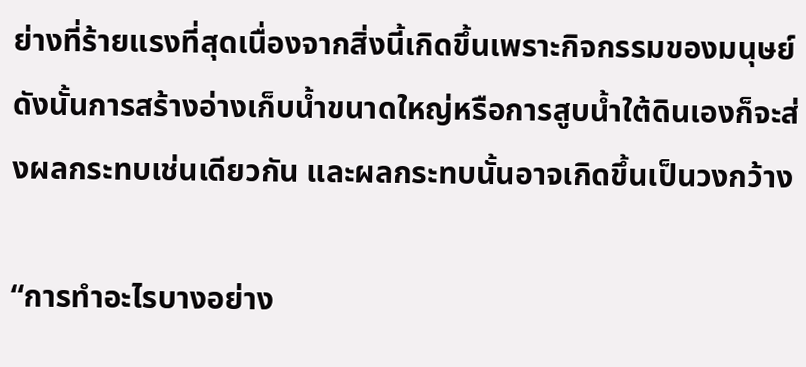ย่างที่ร้ายแรงที่สุดเนื่องจากสิ่งนี้เกิดขึ้นเพราะกิจกรรมของมนุษย์ ดังนั้นการสร้างอ่างเก็บน้ำขนาดใหญ่หรือการสูบน้ำใต้ดินเองก็จะส่งผลกระทบเช่นเดียวกัน และผลกระทบนั้นอาจเกิดขึ้นเป็นวงกว้าง

“การทำอะไรบางอย่าง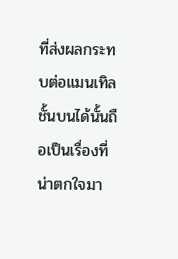ที่ส่งผลกระทบต่อแมนเทิลชั้นบนได้นั้นถือเป็นเรื่องที่น่าตกใจมา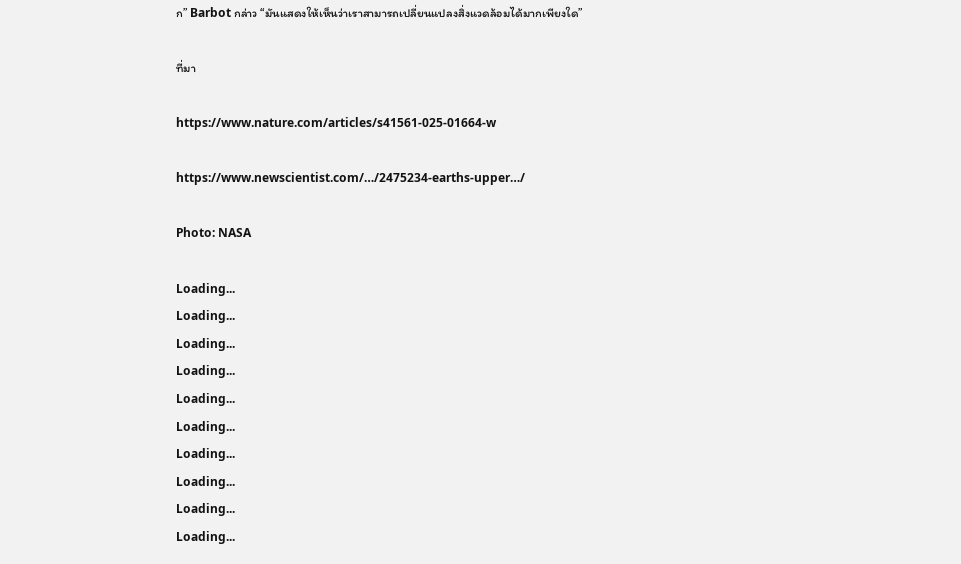ก” Barbot กล่าว “มันแสดงให้เห็นว่าเราสามารถเปลี่ยนแปลงสิ่งแวดล้อมได้มากเพียงใด”

ที่มา

https://www.nature.com/articles/s41561-025-01664-w

https://www.newscientist.com/…/2475234-earths-upper…/

Photo: NASA

Loading...
Loading...
Loading...
Loading...
Loading...
Loading...
Loading...
Loading...
Loading...
Loading...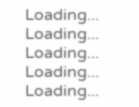Loading...
Loading...
Loading...
Loading...
Loading...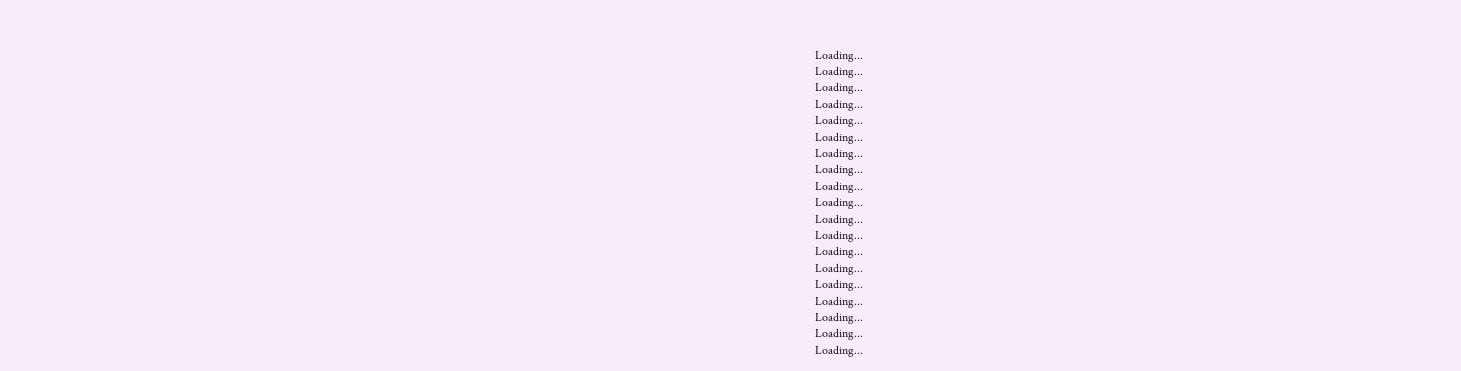Loading...
Loading...
Loading...
Loading...
Loading...
Loading...
Loading...
Loading...
Loading...
Loading...
Loading...
Loading...
Loading...
Loading...
Loading...
Loading...
Loading...
Loading...
Loading...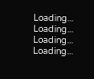Loading...
Loading...
Loading...
Loading...